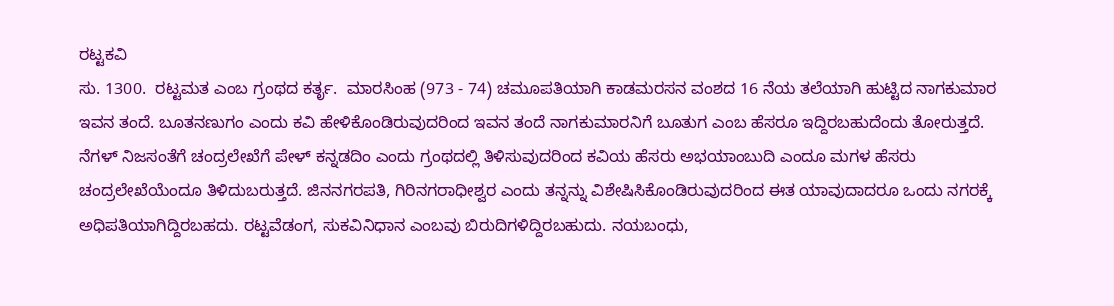ರಟ್ಟಕವಿ
ಸು. 1300.  ರಟ್ಟಮತ ಎಂಬ ಗ್ರಂಥದ ಕರ್ತೃ.  ಮಾರಸಿಂಹ (973 - 74) ಚಮೂಪತಿಯಾಗಿ ಕಾಡಮರಸನ ವಂಶದ 16 ನೆಯ ತಲೆಯಾಗಿ ಹುಟ್ಟಿದ ನಾಗಕುಮಾರ ಇವನ ತಂದೆ. ಬೂತನಣುಗಂ ಎಂದು ಕವಿ ಹೇಳಿಕೊಂಡಿರುವುದರಿಂದ ಇವನ ತಂದೆ ನಾಗಕುಮಾರನಿಗೆ ಬೂತುಗ ಎಂಬ ಹೆಸರೂ ಇದ್ದಿರಬಹುದೆಂದು ತೋರುತ್ತದೆ. ನೆಗಳ್ ನಿಜಸಂತೆಗೆ ಚಂದ್ರಲೇಖೆಗೆ ಪೇಳ್ ಕನ್ನಡದಿಂ ಎಂದು ಗ್ರಂಥದಲ್ಲಿ ತಿಳಿಸುವುದರಿಂದ ಕವಿಯ ಹೆಸರು ಅಭಯಾಂಬುದಿ ಎಂದೂ ಮಗಳ ಹೆಸರು ಚಂದ್ರಲೇಖೆಯೆಂದೂ ತಿಳಿದುಬರುತ್ತದೆ. ಜಿನನಗರಪತಿ, ಗಿರಿನಗರಾಧೀಶ್ವರ ಎಂದು ತನ್ನನ್ನು ವಿಶೇಷಿಸಿಕೊಂಡಿರುವುದರಿಂದ ಈತ ಯಾವುದಾದರೂ ಒಂದು ನಗರಕ್ಕೆ ಅಧಿಪತಿಯಾಗಿದ್ದಿರಬಹದು. ರಟ್ಟವೆಡಂಗ, ಸುಕವಿನಿಧಾನ ಎಂಬವು ಬಿರುದಿಗಳಿದ್ದಿರಬಹುದು. ನಯಬಂಧು,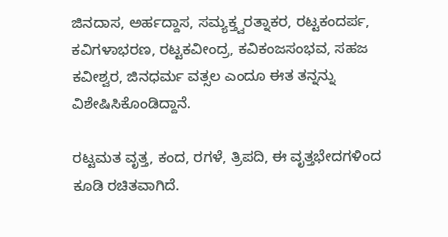ಜಿನದಾಸ, ಅರ್ಹದ್ದಾಸ, ಸಮ್ಯಕ್ತ್ವರತ್ನಾಕರ, ರಟ್ಟಕಂದರ್ಪ, ಕವಿಗಳಾಭರಣ, ರಟ್ಟಕವೀಂದ್ರ, ಕವಿಕಂಜಸಂಭವ, ಸಹಜ ಕವೀಶ್ವರ, ಜಿನಧರ್ಮ ವತ್ಸಲ ಎಂದೂ ಈತ ತನ್ನನ್ನು ವಿಶೇಷಿಸಿಕೊಂಡಿದ್ದಾನೆ.

ರಟ್ಟಮತ ವೃತ್ತ, ಕಂದ, ರಗಳೆ, ತ್ರಿಪದಿ, ಈ ವೃತ್ತಭೇದಗಳಿಂದ ಕೂಡಿ ರಚಿತವಾಗಿದೆ.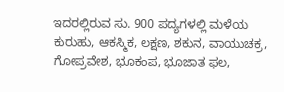ಇದರಲ್ಲಿರುವ ಸು. 900 ಪದ್ಯಗಳಲ್ಲಿ ಮಳೆಯ ಕುರುಹು, ಆಕಸ್ಮಿಕ, ಲಕ್ಷಣ, ಶಕುನ, ವಾಯುಚಕ್ರ, ಗೋಪ್ರವೇಶ, ಭೂಕಂಪ, ಭೂಜಾತ ಫಲ,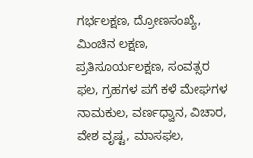ಗರ್ಭಲಕ್ಷಣ, ದ್ರೋಣಸಂಖ್ಯೆ, ಮಿಂಚಿನ ಲಕ್ಷಣ, ಪ್ರತಿಸೂರ್ಯಲಕ್ಷಣ, ಸಂವತ್ಸರ ಫಲ, ಗ್ರಹಗಳ ಪಗೆ ಕಳೆ ಮೇಘಗಳ ನಾಮಕುಲ, ವರ್ಣಧ್ವಾನ, ವಿಚಾರ, ವೇಶ ವೃಷ್ಟ, ಮಾಸಫಲ,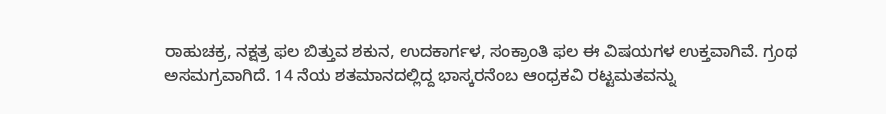ರಾಹುಚಕ್ರ, ನಕ್ಷತ್ರ ಫಲ ಬಿತ್ತುವ ಶಕುನ, ಉದಕಾರ್ಗಳ, ಸಂಕ್ರಾಂತಿ ಫಲ ಈ ವಿಷಯಗಳ ಉಕ್ತವಾಗಿವೆ. ಗ್ರಂಥ ಅಸಮಗ್ರವಾಗಿದೆ. 14 ನೆಯ ಶತಮಾನದಲ್ಲಿದ್ದ ಭಾಸ್ಕರನೆಂಬ ಆಂಧ್ರಕವಿ ರಟ್ಟಮತವನ್ನು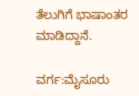ತೆಲುಗಿಗೆ ಭಾಷಾಂತರ ಮಾಡಿದ್ದಾನೆ.

ವರ್ಗ:ಮೈಸೂರು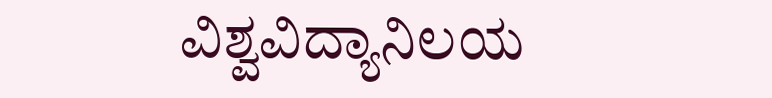ವಿಶ್ವವಿದ್ಯಾನಿಲಯ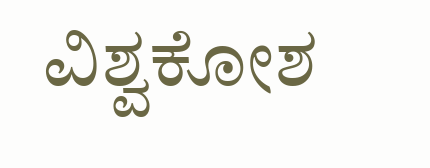ವಿಶ್ವಕೋಶ